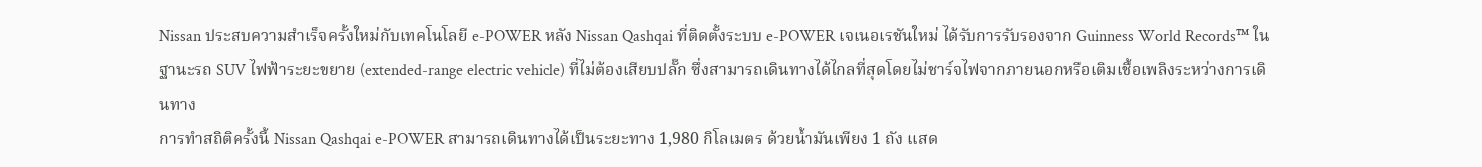Nissan ประสบความสำเร็จครั้งใหม่กับเทคโนโลยี e-POWER หลัง Nissan Qashqai ที่ติดตั้งระบบ e-POWER เจเนอเรชันใหม่ ได้รับการรับรองจาก Guinness World Records™ ในฐานะรถ SUV ไฟฟ้าระยะขยาย (extended-range electric vehicle) ที่ไม่ต้องเสียบปลั๊ก ซึ่งสามารถเดินทางได้ไกลที่สุดโดยไม่ชาร์จไฟจากภายนอกหรือเติมเชื้อเพลิงระหว่างการเดินทาง
การทำสถิติครั้งนี้ Nissan Qashqai e-POWER สามารถเดินทางได้เป็นระยะทาง 1,980 กิโลเมตร ด้วยน้ำมันเพียง 1 ถัง แสด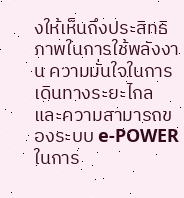งให้เห็นถึงประสิทธิภาพในการใช้พลังงาน ความมั่นใจในการเดินทางระยะไกล และความสามารถของระบบ e-POWER ในการ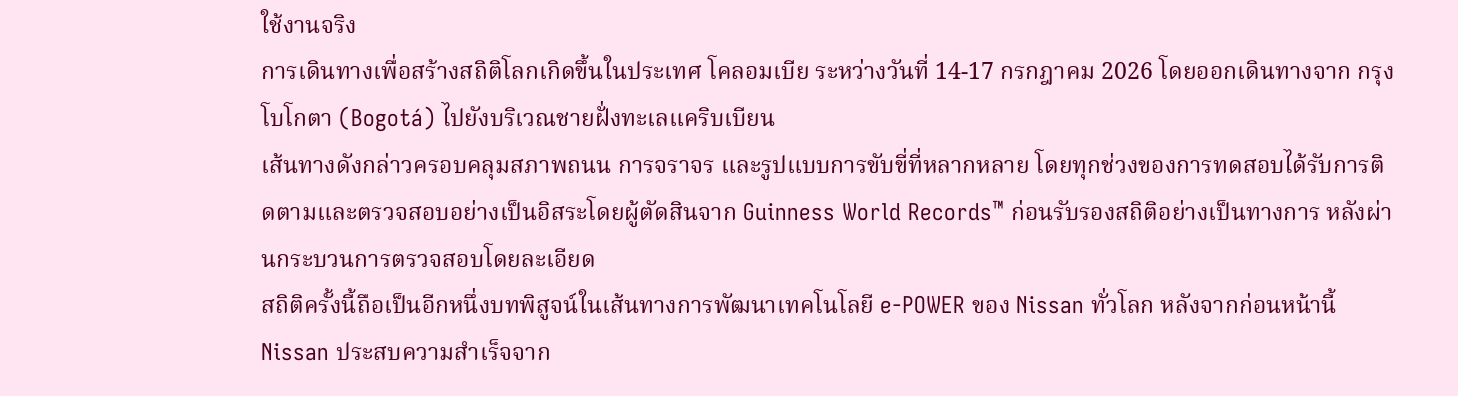ใช้งานจริง
การเดินทางเพื่อสร้างสถิติโลกเกิดขึ้นในประเทศ โคลอมเบีย ระหว่างวันที่ 14-17 กรกฎาคม 2026 โดยออกเดินทางจาก กรุงโบโกตา (Bogotá) ไปยังบริเวณชายฝั่งทะเลแคริบเบียน
เส้นทางดังกล่าวครอบคลุมสภาพถนน การจราจร และรูปแบบการขับขี่ที่หลากหลาย โดยทุกช่วงของการทดสอบได้รับการติดตามและตรวจสอบอย่างเป็นอิสระโดยผู้ตัดสินจาก Guinness World Records™ ก่อนรับรองสถิติอย่างเป็นทางการ หลังผ่านกระบวนการตรวจสอบโดยละเอียด
สถิติครั้งนี้ถือเป็นอีกหนึ่งบทพิสูจน์ในเส้นทางการพัฒนาเทคโนโลยี e-POWER ของ Nissan ทั่วโลก หลังจากก่อนหน้านี้ Nissan ประสบความสำเร็จจาก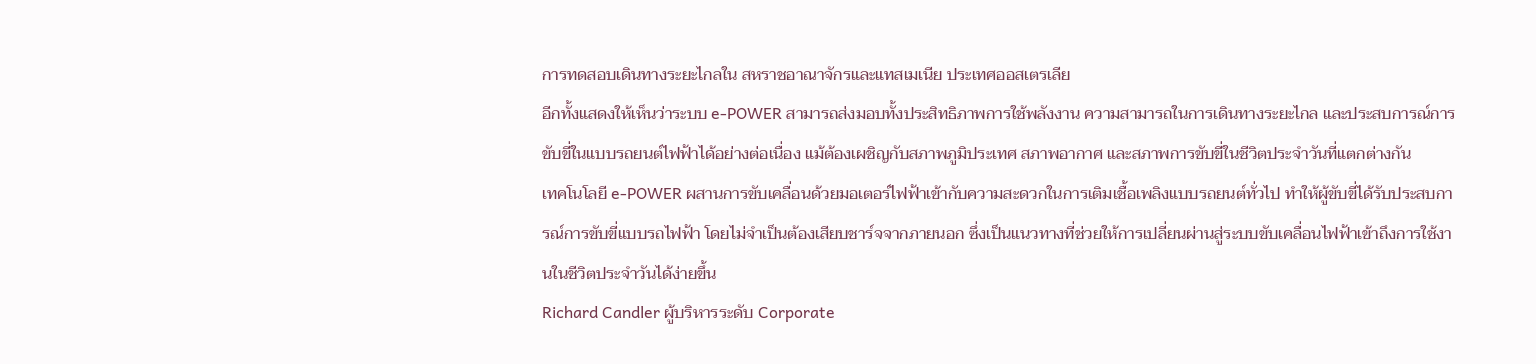การทดสอบเดินทางระยะไกลใน สหราชอาณาจักรและแทสเมเนีย ประเทศออสเตรเลีย
อีกทั้งแสดงให้เห็นว่าระบบ e-POWER สามารถส่งมอบทั้งประสิทธิภาพการใช้พลังงาน ความสามารถในการเดินทางระยะไกล และประสบการณ์การขับขี่ในแบบรถยนต์ไฟฟ้าได้อย่างต่อเนื่อง แม้ต้องเผชิญกับสภาพภูมิประเทศ สภาพอากาศ และสภาพการขับขี่ในชีวิตประจำวันที่แตกต่างกัน
เทคโนโลยี e-POWER ผสานการขับเคลื่อนด้วยมอเตอร์ไฟฟ้าเข้ากับความสะดวกในการเติมเชื้อเพลิงแบบรถยนต์ทั่วไป ทำให้ผู้ขับขี่ได้รับประสบการณ์การขับขี่แบบรถไฟฟ้า โดยไม่จำเป็นต้องเสียบชาร์จจากภายนอก ซึ่งเป็นแนวทางที่ช่วยให้การเปลี่ยนผ่านสู่ระบบขับเคลื่อนไฟฟ้าเข้าถึงการใช้งานในชีวิตประจำวันได้ง่ายขึ้น
Richard Candler ผู้บริหารระดับ Corporate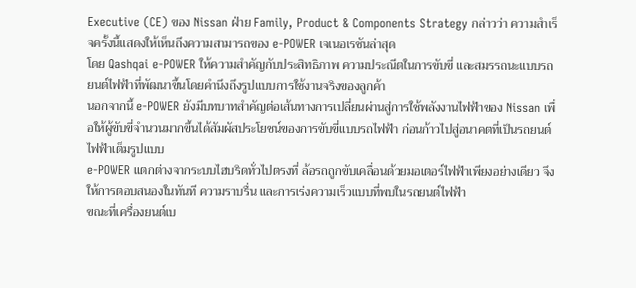Executive (CE) ของ Nissan ฝ่าย Family, Product & Components Strategy กล่าวว่า ความสำเร็จครั้งนี้แสดงให้เห็นถึงความสามารถของ e-POWER เจเนอเรชันล่าสุด
โดย Qashqai e-POWER ให้ความสำคัญกับประสิทธิภาพ ความประณีตในการขับขี่ และสมรรถนะแบบรถยนต์ไฟฟ้าที่พัฒนาขึ้นโดยคำนึงถึงรูปแบบการใช้งานจริงของลูกค้า
นอกจากนี้ e-POWER ยังมีบทบาทสำคัญต่อเส้นทางการเปลี่ยนผ่านสู่การใช้พลังงานไฟฟ้าของ Nissan เพื่อให้ผู้ขับขี่จำนวนมากขึ้นได้สัมผัสประโยชน์ของการขับขี่แบบรถไฟฟ้า ก่อนก้าวไปสู่อนาคตที่เป็นรถยนต์ไฟฟ้าเต็มรูปแบบ
e-POWER แตกต่างจากระบบไฮบริดทั่วไปตรงที่ ล้อรถถูกขับเคลื่อนด้วยมอเตอร์ไฟฟ้าเพียงอย่างเดียว จึงให้การตอบสนองในทันที ความราบรื่น และการเร่งความเร็วแบบที่พบในรถยนต์ไฟฟ้า
ขณะที่เครื่องยนต์เบ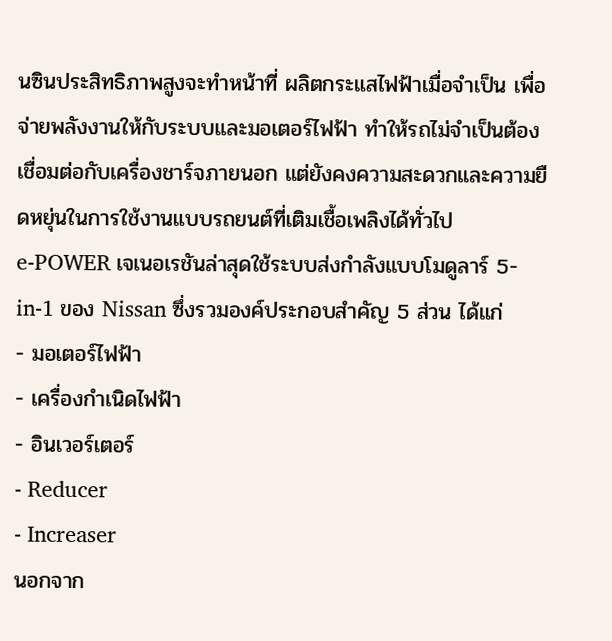นซินประสิทธิภาพสูงจะทำหน้าที่ ผลิตกระแสไฟฟ้าเมื่อจำเป็น เพื่อจ่ายพลังงานให้กับระบบและมอเตอร์ไฟฟ้า ทำให้รถไม่จำเป็นต้องเชื่อมต่อกับเครื่องชาร์จภายนอก แต่ยังคงความสะดวกและความยืดหยุ่นในการใช้งานแบบรถยนต์ที่เติมเชื้อเพลิงได้ทั่วไป
e-POWER เจเนอเรชันล่าสุดใช้ระบบส่งกำลังแบบโมดูลาร์ 5-in-1 ของ Nissan ซึ่งรวมองค์ประกอบสำคัญ 5 ส่วน ได้แก่
- มอเตอร์ไฟฟ้า
- เครื่องกำเนิดไฟฟ้า
- อินเวอร์เตอร์
- Reducer
- Increaser
นอกจาก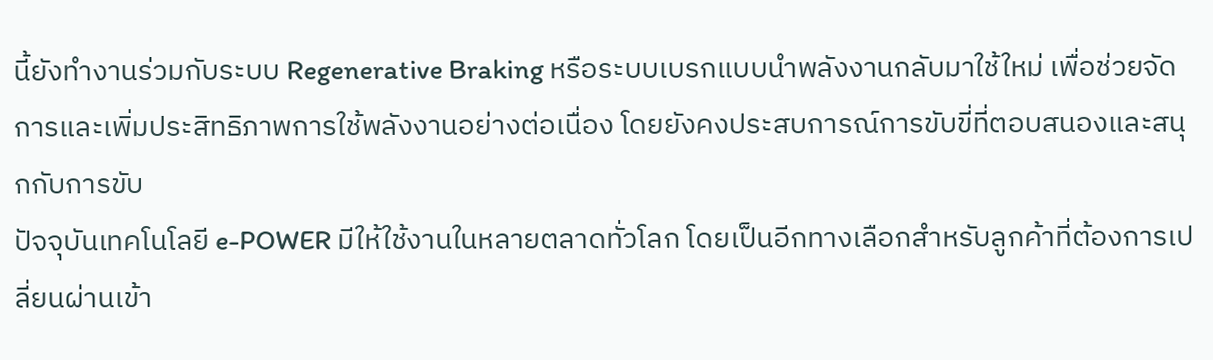นี้ยังทำงานร่วมกับระบบ Regenerative Braking หรือระบบเบรกแบบนำพลังงานกลับมาใช้ใหม่ เพื่อช่วยจัดการและเพิ่มประสิทธิภาพการใช้พลังงานอย่างต่อเนื่อง โดยยังคงประสบการณ์การขับขี่ที่ตอบสนองและสนุกกับการขับ
ปัจจุบันเทคโนโลยี e-POWER มีให้ใช้งานในหลายตลาดทั่วโลก โดยเป็นอีกทางเลือกสำหรับลูกค้าที่ต้องการเปลี่ยนผ่านเข้า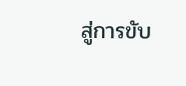สู่การขับ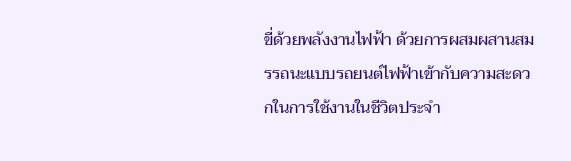ขี่ด้วยพลังงานไฟฟ้า ด้วยการผสมผสานสมรรถนะแบบรถยนต์ไฟฟ้าเข้ากับความสะดวกในการใช้งานในชีวิตประจำ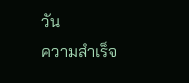วัน
ความสำเร็จ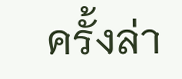ครั้งล่า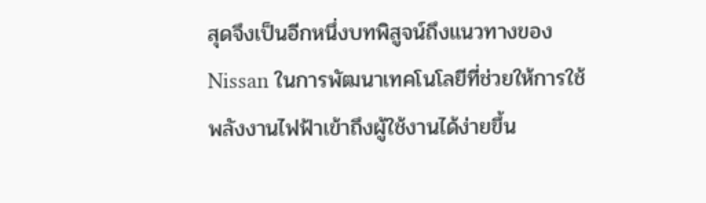สุดจึงเป็นอีกหนึ่งบทพิสูจน์ถึงแนวทางของ Nissan ในการพัฒนาเทคโนโลยีที่ช่วยให้การใช้พลังงานไฟฟ้าเข้าถึงผู้ใช้งานได้ง่ายขึ้น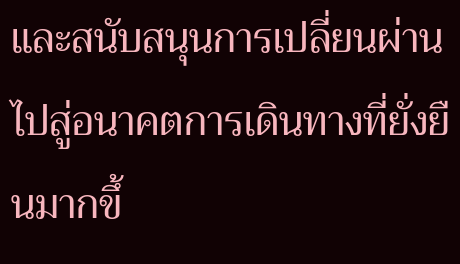และสนับสนุนการเปลี่ยนผ่านไปสู่อนาคตการเดินทางที่ยั่งยืนมากขึ้